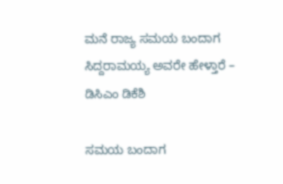ಮನೆ ರಾಜ್ಯ ಸಮಯ ಬಂದಾಗ ಸಿದ್ದರಾಮಯ್ಯ ಅವರೇ ಹೇಳ್ತಾರೆ – ಡಿಸಿಎಂ ಡಿಕೆಶಿ

ಸಮಯ ಬಂದಾಗ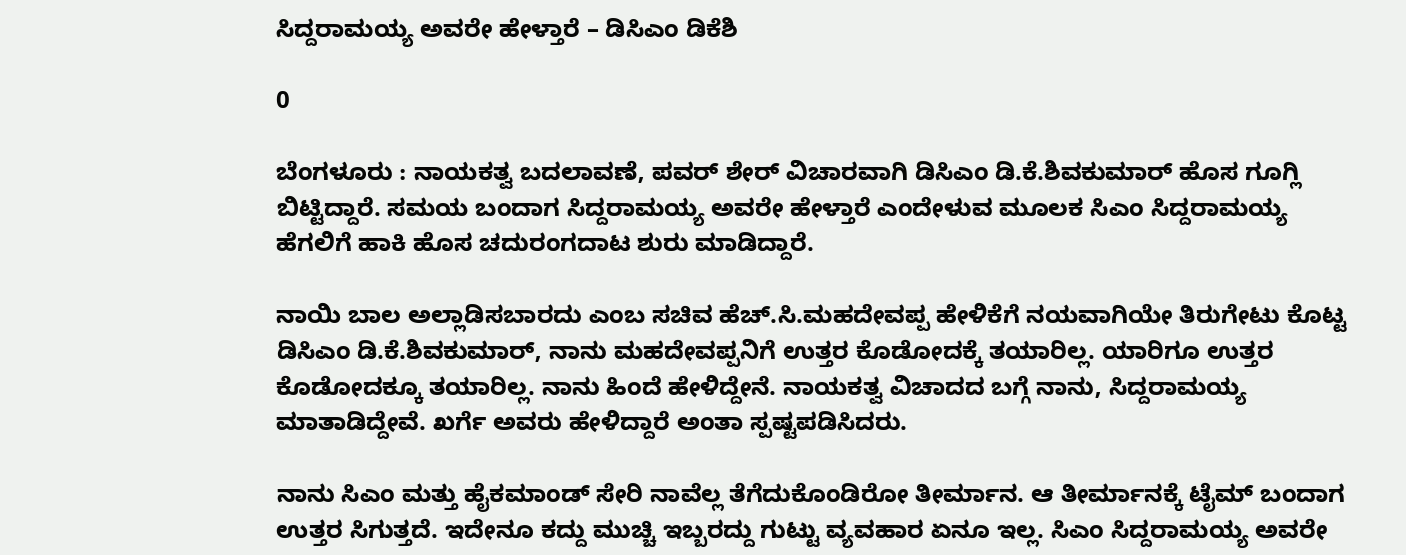ಸಿದ್ದರಾಮಯ್ಯ ಅವರೇ ಹೇಳ್ತಾರೆ – ಡಿಸಿಎಂ ಡಿಕೆಶಿ

0

ಬೆಂಗಳೂರು : ನಾಯಕತ್ವ ಬದಲಾವಣೆ, ಪವರ್ ಶೇರ್ ವಿಚಾರವಾಗಿ ಡಿಸಿಎಂ ಡಿ.ಕೆ.ಶಿವಕುಮಾರ್‌ ಹೊಸ ಗೂಗ್ಲಿ ಬಿಟ್ಟಿದ್ದಾರೆ. ಸಮಯ ಬಂದಾಗ ಸಿದ್ದರಾಮಯ್ಯ ಅವರೇ ಹೇಳ್ತಾರೆ ಎಂದೇಳುವ ಮೂಲಕ ಸಿಎಂ ಸಿದ್ದರಾಮಯ್ಯ ಹೆಗಲಿಗೆ ಹಾಕಿ ಹೊಸ ಚದುರಂಗದಾಟ ಶುರು ಮಾಡಿದ್ದಾರೆ.

ನಾಯಿ ಬಾಲ ಅಲ್ಲಾಡಿಸಬಾರದು ಎಂಬ ಸಚಿವ ಹೆಚ್.ಸಿ.ಮಹದೇವಪ್ಪ ಹೇಳಿಕೆಗೆ ನಯವಾಗಿಯೇ ತಿರುಗೇಟು ಕೊಟ್ಟ ಡಿಸಿಎಂ ಡಿ.ಕೆ.ಶಿವಕುಮಾರ್, ನಾನು ಮಹದೇವಪ್ಪನಿಗೆ ಉತ್ತರ ಕೊಡೋದಕ್ಕೆ ತಯಾರಿಲ್ಲ. ಯಾರಿಗೂ ಉತ್ತರ ಕೊಡೋದಕ್ಕೂ ತಯಾರಿಲ್ಲ. ನಾನು ಹಿಂದೆ ಹೇಳಿದ್ದೇನೆ. ನಾಯಕತ್ವ ವಿಚಾದದ ಬಗ್ಗೆ ನಾನು, ಸಿದ್ದರಾಮಯ್ಯ ಮಾತಾಡಿದ್ದೇವೆ. ಖರ್ಗೆ ಅವರು ಹೇಳಿದ್ದಾರೆ ಅಂತಾ ಸ್ಪಷ್ಟಪಡಿಸಿದರು.

ನಾನು ಸಿಎಂ ಮತ್ತು ಹೈಕಮಾಂಡ್ ಸೇರಿ ನಾವೆಲ್ಲ ತೆಗೆದುಕೊಂಡಿರೋ ತೀರ್ಮಾನ. ಆ ತೀರ್ಮಾನಕ್ಕೆ ಟೈಮ್ ಬಂದಾಗ ಉತ್ತರ ಸಿಗುತ್ತದೆ. ಇದೇನೂ ಕದ್ದು‌ ಮುಚ್ಚಿ ಇಬ್ಬರದ್ದು ಗುಟ್ಟು ವ್ಯವಹಾರ ಏನೂ ಇಲ್ಲ. ಸಿಎಂ ಸಿದ್ದರಾಮಯ್ಯ ಅವರೇ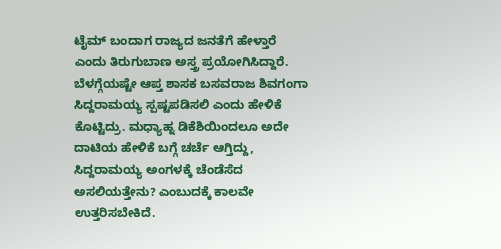ಟೈಮ್ ಬಂದಾಗ ರಾಜ್ಯದ ಜನತೆಗೆ ಹೇಳ್ತಾರೆ ಎಂದು ತಿರುಗುಬಾಣ ಅಸ್ತ್ರ ಪ್ರಯೋಗಿಸಿದ್ದಾರೆ. ಬೆಳಗ್ಗೆಯಷ್ಟೇ ಆಪ್ತ ಶಾಸಕ ಬಸವರಾಜ ಶಿವಗಂಗಾ ಸಿದ್ದರಾಮಯ್ಯ ಸ್ಪಷ್ಟಪಡಿಸಲಿ ಎಂದು ಹೇಳಿಕೆ ಕೊಟ್ಟಿದ್ರು. ಮಧ್ಯಾಹ್ನ ಡಿಕೆಶಿಯಿಂದಲೂ ಅದೇ ದಾಟಿಯ ಹೇಳಿಕೆ ಬಗ್ಗೆ ಚರ್ಚೆ ಆಗ್ತಿದ್ದು, ಸಿದ್ದರಾಮಯ್ಯ ಅಂಗಳಕ್ಕೆ ಚೆಂಡೆಸೆದ ಅಸಲಿಯತ್ತೇನು? ಎಂಬುದಕ್ಕೆ ಕಾಲವೇ ಉತ್ತರಿಸಬೇಕಿದೆ.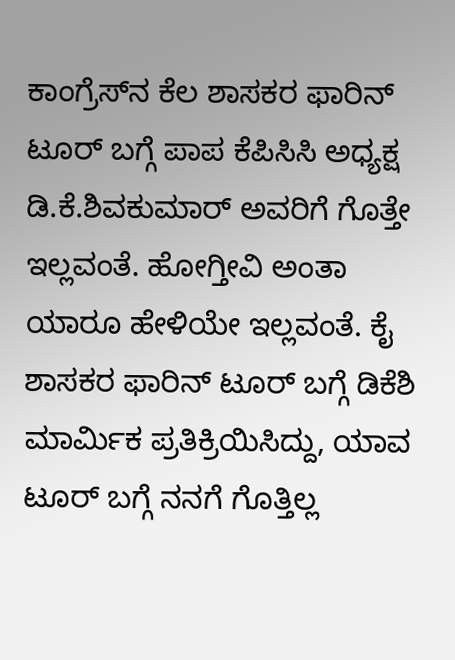ಕಾಂಗ್ರೆಸ್‌ನ ಕೆಲ ಶಾಸಕರ ಫಾರಿನ್ ಟೂರ್ ಬಗ್ಗೆ ಪಾಪ ಕೆಪಿಸಿಸಿ ಅಧ್ಯಕ್ಷ ಡಿ.ಕೆ.ಶಿವಕುಮಾರ್ ಅವರಿಗೆ ಗೊತ್ತೇ ಇಲ್ಲವಂತೆ. ಹೋಗ್ತೀವಿ ಅಂತಾ ಯಾರೂ ಹೇಳಿಯೇ ಇಲ್ಲವಂತೆ. ಕೈ ಶಾಸಕರ ಫಾರಿನ್ ಟೂರ್ ಬಗ್ಗೆ ಡಿಕೆಶಿ ಮಾರ್ಮಿಕ ಪ್ರತಿಕ್ರಿಯಿಸಿದ್ದು, ಯಾವ ಟೂರ್ ಬಗ್ಗೆ ನನಗೆ ಗೊತ್ತಿಲ್ಲ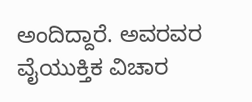ಅಂದಿದ್ದಾರೆ. ಅವರವರ ವೈಯುಕ್ತಿಕ ವಿಚಾರ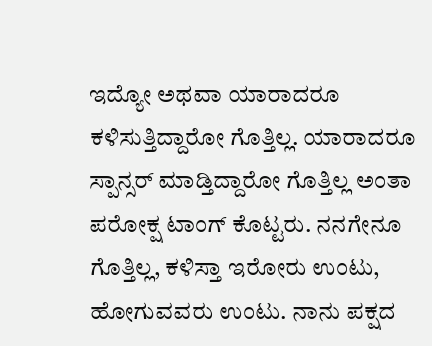ಇದ್ಯೋ ಅಥವಾ ಯಾರಾದರೂ ಕಳಿಸುತ್ತಿದ್ದಾರೋ ಗೊತ್ತಿಲ್ಲ. ಯಾರಾದರೂ ಸ್ಪಾನ್ಸರ್ ಮಾಡ್ತಿದ್ದಾರೋ ಗೊತ್ತಿಲ್ಲ ಅಂತಾ ಪರೋಕ್ಷ ಟಾಂಗ್ ಕೊಟ್ಟರು. ನನಗೇನೂ ಗೊತ್ತಿಲ್ಲ, ಕಳಿಸ್ತಾ ಇರೋರು ಉಂಟು, ಹೋಗುವವರು ಉಂಟು. ನಾನು ಪಕ್ಷದ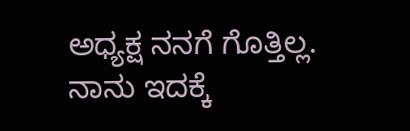ಅಧ್ಯಕ್ಷ ನನಗೆ ಗೊತ್ತಿಲ್ಲ. ನಾನು ಇದಕ್ಕೆ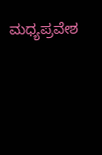ಮಧ್ಯಪ್ರವೇಶ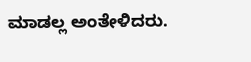ಮಾಡಲ್ಲ ಅಂತೇಳಿದರು.